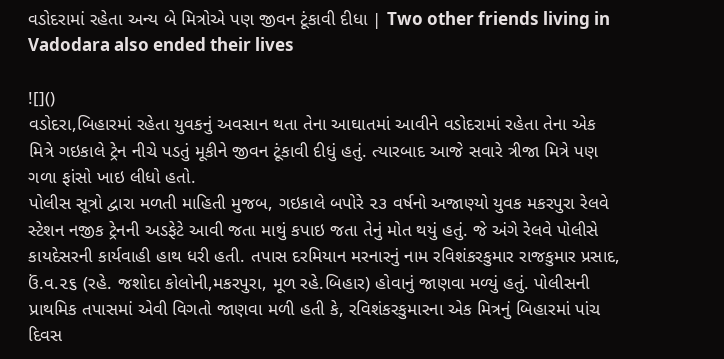વડોદરામાં રહેતા અન્ય બે મિત્રોએ પણ જીવન ટૂંકાવી દીધા | Two other friends living in Vadodara also ended their lives

![]()
વડોદરા,બિહારમાં રહેતા યુવકનું અવસાન થતા તેના આઘાતમાં આવીને વડોદરામાં રહેતા તેના એક મિત્રે ગઇકાલે ટ્રેન નીચે પડતું મૂકીને જીવન ટૂંકાવી દીધું હતું. ત્યારબાદ આજે સવારે ત્રીજા મિત્રે પણ ગળા ફાંસો ખાઇ લીધો હતો.
પોલીસ સૂત્રો દ્વારા મળતી માહિતી મુજબ, ગઇકાલે બપોરે ૨૩ વર્ષનો અજાણ્યો યુવક મકરપુરા રેલવે સ્ટેશન નજીક ટ્રેનની અડફેટે આવી જતા માથું કપાઇ જતા તેનું મોત થયું હતું. જે અંગે રેલવે પોલીસે કાયદેસરની કાર્યવાહી હાથ ધરી હતી. તપાસ દરમિયાન મરનારનું નામ રવિશંકરકુમાર રાજકુમાર પ્રસાદ, ઉં.વ.૨૬ (રહે. જશોદા કોલોની,મકરપુરા, મૂળ રહે.બિહાર) હોવાનું જાણવા મળ્યું હતું. પોલીસની પ્રાથમિક તપાસમાં એવી વિગતો જાણવા મળી હતી કે, રવિશંકરકુમારના એક મિત્રનું બિહારમાં પાંચ દિવસ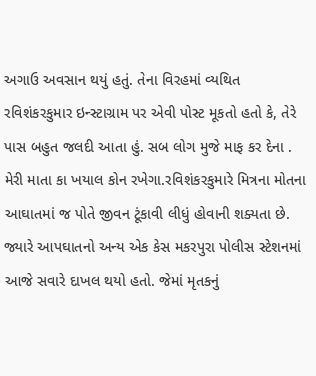અગાઉ અવસાન થયું હતું. તેના વિરહમાં વ્યથિત રવિશંકરકુમાર ઇન્સ્ટાગ્રામ પર એવી પોસ્ટ મૂકતો હતો કે, તેરે પાસ બહુત જલદી આતા હું. સબ લોગ મુજે માફ કર દેના . મેરી માતા કા ખયાલ કોન રખેગા.રવિશંકરકુમારે મિત્રના મોતના આઘાતમાં જ પોતે જીવન ટૂંકાવી લીધું હોવાની શક્યતા છે.
જ્યારે આપઘાતનો અન્ય એક કેસ મકરપુરા પોલીસ સ્ટેશનમાં આજે સવારે દાખલ થયો હતો. જેમાં મૃતકનું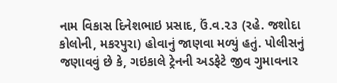નામ વિકાસ દિનેશભાઇ પ્રસાદ, ઉં.વ.૨૩ (રહે. જશોદા કોલોની, મકરપુરા) હોવાનું જાણવા મળ્યું હતું. પોલીસનું જણાવવું છે કે, ગઇકાલે ટ્રેનની અડફેટે જીવ ગુમાવનાર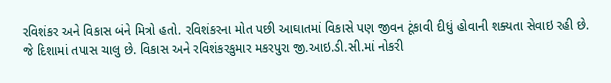રવિશંકર અને વિકાસ બંને મિત્રો હતો. રવિશંકરના મોત પછી આઘાતમાં વિકાસે પણ જીવન ટૂંકાવી દીધું હોવાની શક્યતા સેવાઇ રહી છે. જે દિશામાં તપાસ ચાલુ છે. વિકાસ અને રવિશંકરકુમાર મકરપુરા જી.આઇ.ડી.સી.માં નોકરી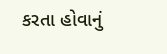કરતા હોવાનું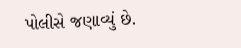પોલીસે જણાવ્યું છે.